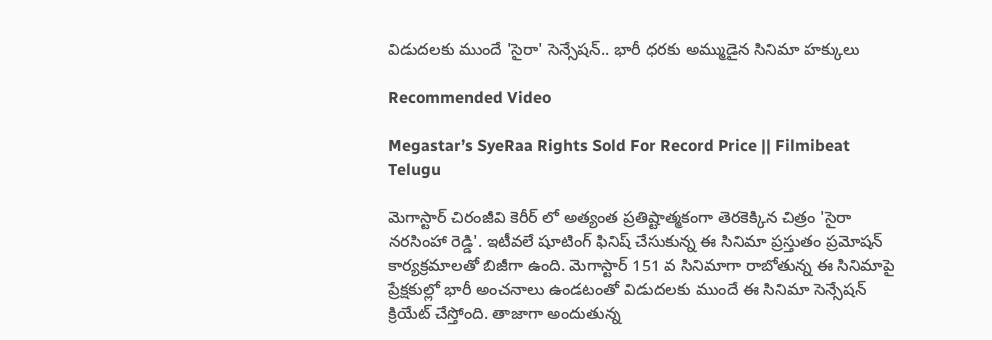విడుదలకు ముందే 'సైరా' సెన్సేషన్.. భారీ ధరకు అమ్ముడైన సినిమా హక్కులు

Recommended Video

Megastar’s SyeRaa Rights Sold For Record Price || Filmibeat Telugu

మెగాస్టార్ చిరంజీవి కెరీర్ లో అత్యంత ప్రతిష్టాత్మకంగా తెరకెక్కిన చిత్రం 'సైరా నరసింహా రెడ్డి'. ఇటీవలే షూటింగ్ ఫినిష్ చేసుకున్న ఈ సినిమా ప్రస్తుతం ప్రమోషన్ కార్యక్రమాలతో బిజీగా ఉంది. మెగాస్టార్ 151 వ సినిమాగా రాబోతున్న ఈ సినిమాపై ప్రేక్షకుల్లో భారీ అంచనాలు ఉండటంతో విడుదలకు ముందే ఈ సినిమా సెన్సేషన్ క్రియేట్ చేస్తోంది. తాజాగా అందుతున్న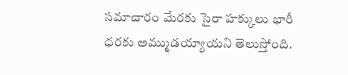సమాచారం మేరకు సైరా హక్కులు భారీ ధరకు అమ్ముడయ్యాయని తెలుస్తోంది.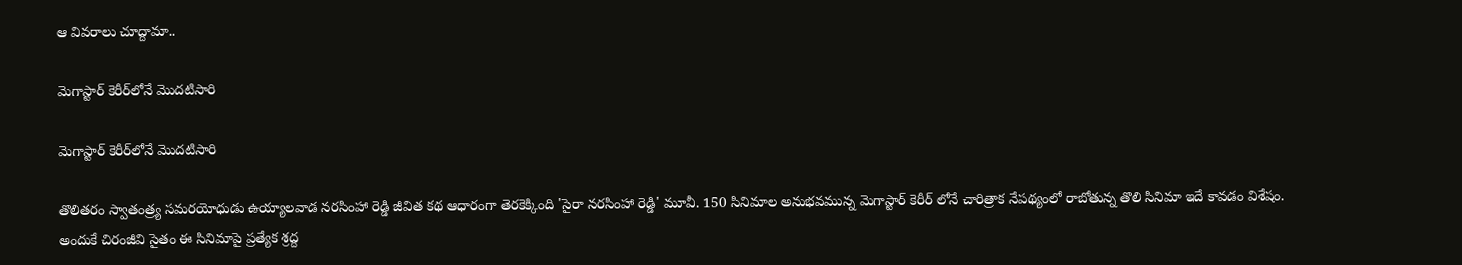ఆ వివరాలు చూద్దామా..

మెగాస్టార్ కెరీర్‌లోనే మొదటిసారి

మెగాస్టార్ కెరీర్‌లోనే మొదటిసారి

తొలితరం స్వాతంత్ర్య సమరయోధుడు ఉయ్యాలవాడ నరసింహా రెడ్డి జీవిత కథ ఆధారంగా తెరకెక్కింది 'సైరా నరసింహా రెడ్డి' మూవీ. 150 సినిమాల అనుభవమున్న మెగాస్టార్ కెరీర్ లోనే చారిత్రాక నేపథ్యంలో రాబోతున్న తొలి సినిమా ఇదే కావడం విశేషం. అందుకే చిరంజీవి సైతం ఈ సినిమాపై ప్రత్యేక శ్రద్ద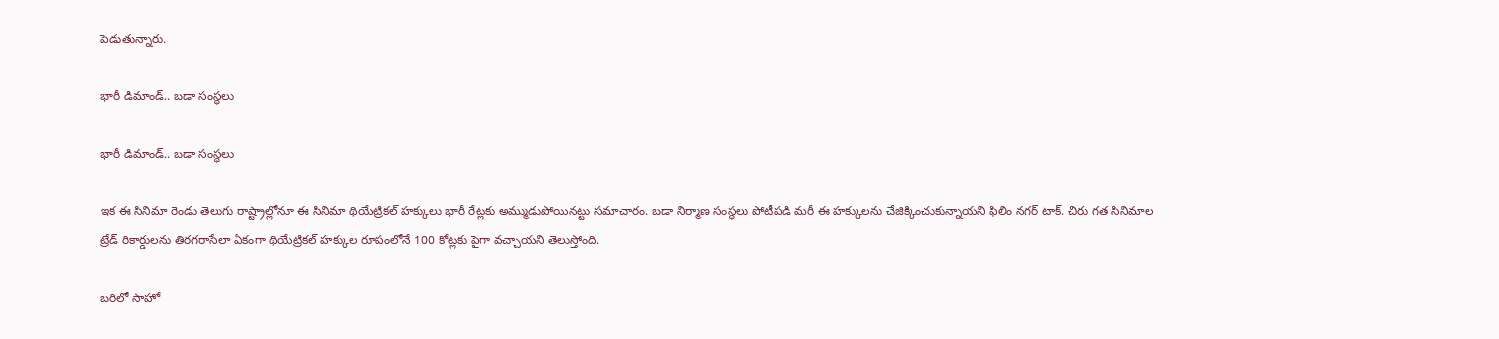పెడుతున్నారు.

భారీ డిమాండ్.. బడా సంస్థలు

భారీ డిమాండ్.. బడా సంస్థలు

ఇక ఈ సినిమా రెండు తెలుగు రాష్ట్రాల్లోనూ ఈ సినిమా థియేట్రికల్ హక్కులు భారీ రేట్లకు అమ్ముడుపోయినట్టు సమాచారం. బడా నిర్మాణ సంస్థలు పోటీపడి మరీ ఈ హక్కులను చేజిక్కించుకున్నాయని ఫిలిం నగర్ టాక్. చిరు గత సినిమాల
ట్రేడ్ రికార్డులను తిరగరాసేలా ఏకంగా థియేట్రికల్ హక్కుల రూపంలోనే 100 కోట్లకు పైగా వచ్చాయని తెలుస్తోంది.

బరిలో సాహో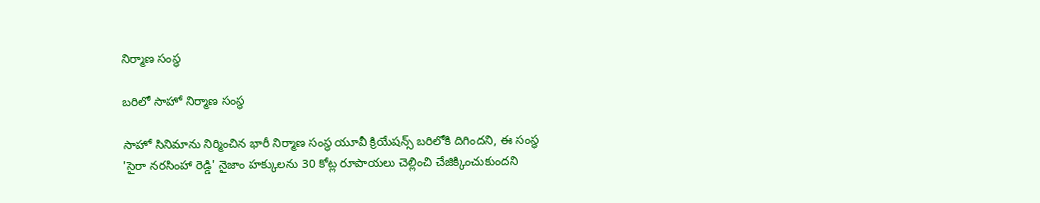నిర్మాణ సంస్థ

బరిలో సాహో నిర్మాణ సంస్థ

సాహో సినిమాను నిర్మించిన భారీ నిర్మాణ సంస్థ యూవీ క్రియేషన్స్ బరిలోకి దిగిందని, ఈ సంస్థ 'సైరా నరసింహా రెడ్డి' నైజాం హక్కులను 30 కోట్ల రూపాయలు చెల్లించి చేజిక్కించుకుందని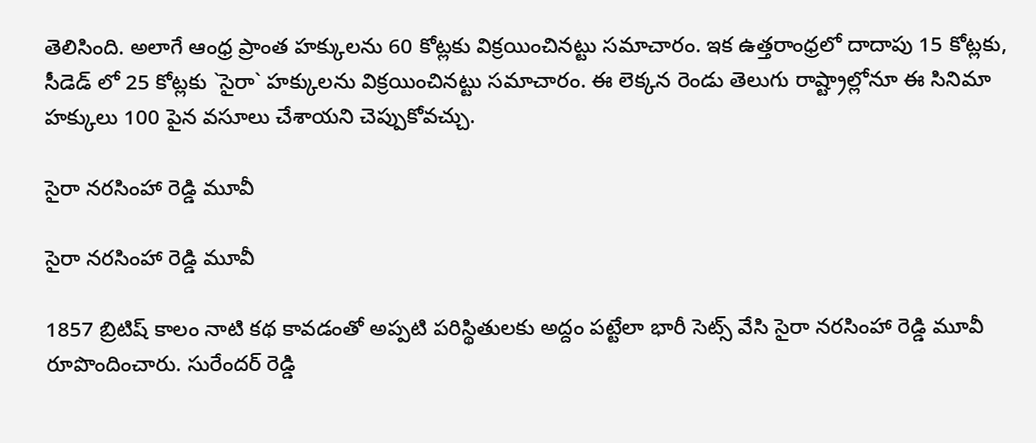తెలిసింది. అలాగే ఆంధ్ర ప్రాంత హక్కులను 60 కోట్లకు విక్రయించినట్టు సమాచారం. ఇక ఉత్తరాంధ్రలో దాదాపు 15 కోట్లకు, సీడెడ్ లో 25 కోట్లకు `సైరా` హక్కులను విక్రయించినట్టు సమాచారం. ఈ లెక్కన రెండు తెలుగు రాష్ట్రాల్లోనూ ఈ సినిమా హక్కులు 100 పైన వసూలు చేశాయని చెప్పుకోవచ్చు.

సైరా నరసింహా రెడ్డి మూవీ

సైరా నరసింహా రెడ్డి మూవీ

1857 బ్రిటిష్ కాలం నాటి కథ కావడంతో అప్పటి పరిస్థితులకు అద్దం పట్టేలా భారీ సెట్స్ వేసి సైరా నరసింహా రెడ్డి మూవీ రూపొందించారు. సురేందర్ రెడ్డి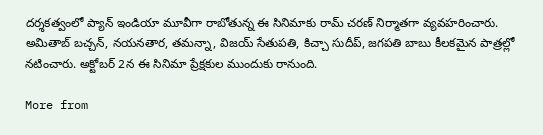దర్శకత్వంలో ప్యాన్ ఇండియా మూవీగా రాబోతున్న ఈ సినిమాకు రామ్ చరణ్ నిర్మాతగా వ్యవహరించారు. అమితాబ్ బచ్చన్, నయనతార, తమన్నా, విజయ్ సేతుపతి, కిచ్చా సుదీప్, జగపతి బాబు కీలకమైన పాత్రల్లో నటించారు. అక్టోబర్ 2న ఈ సినిమా ప్రేక్షకుల ముందుకు రానుంది.

More from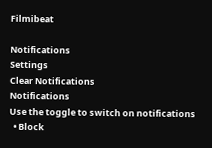Filmibeat

Notifications
Settings
Clear Notifications
Notifications
Use the toggle to switch on notifications
  • Block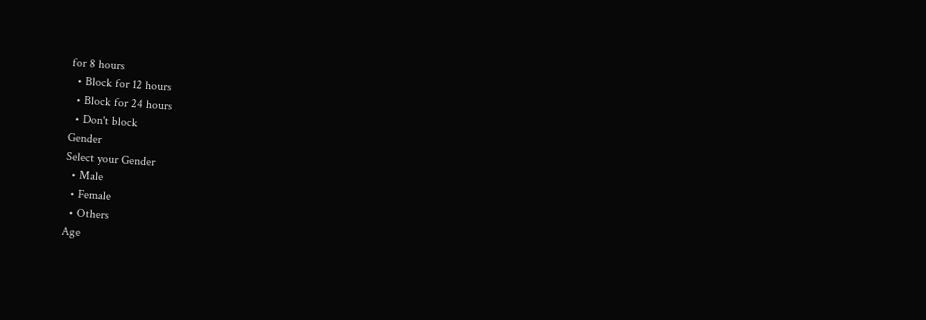for 8 hours
  • Block for 12 hours
  • Block for 24 hours
  • Don't block
Gender
Select your Gender
  • Male
  • Female
  • Others
Age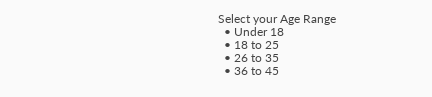Select your Age Range
  • Under 18
  • 18 to 25
  • 26 to 35
  • 36 to 45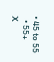• 45 to 55
  • 55+
X